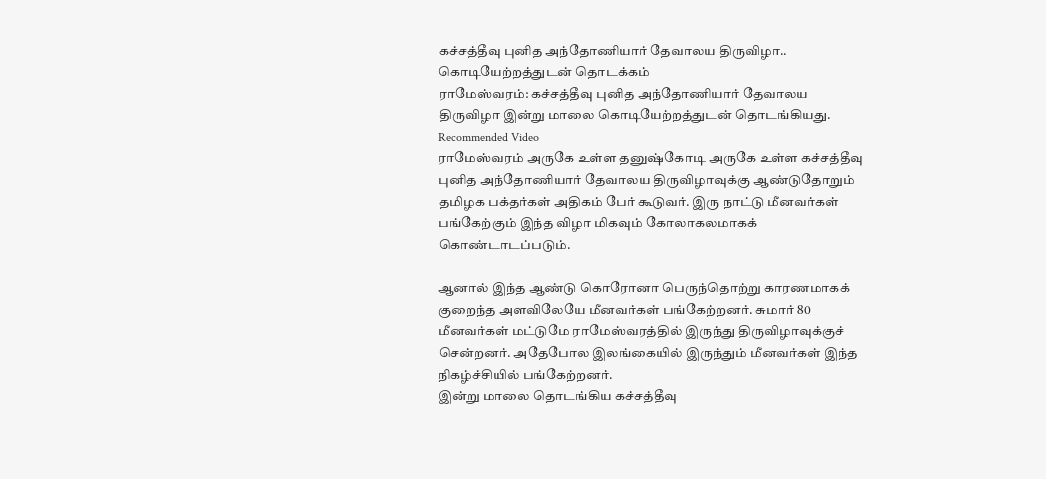கச்சத்தீவு புனித அந்தோணியார் தேவாலய திருவிழா.. கொடியேற்றத்துடன் தொடக்கம்
ராமேஸ்வரம்: கச்சத்தீவு புனித அந்தோணியார் தேவாலய திருவிழா இன்று மாலை கொடியேற்றத்துடன் தொடங்கியது.
Recommended Video
ராமேஸ்வரம் அருகே உள்ள தனுஷ்கோடி அருகே உள்ள கச்சத்தீவு புனித அந்தோணியார் தேவாலய திருவிழாவுக்கு ஆண்டுதோறும் தமிழக பக்தர்கள் அதிகம் பேர் கூடுவர். இரு நாட்டு மீனவர்கள் பங்கேற்கும் இந்த விழா மிகவும் கோலாகலமாகக் கொண்டாடப்படும்.

ஆனால் இந்த ஆண்டு கொரோனா பெருந்தொற்று காரணமாகக் குறைந்த அளவிலேயே மீனவர்கள் பங்கேற்றனர். சுமார் 80 மீனவர்கள் மட்டுமே ராமேஸ்வரத்தில் இருந்து திருவிழாவுக்குச் சென்றனர். அதேபோல இலங்கையில் இருந்தும் மீனவர்கள் இந்த நிகழ்ச்சியில் பங்கேற்றனர்.
இன்று மாலை தொடங்கிய கச்சத்தீவு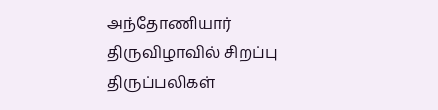அந்தோணியார் திருவிழாவில் சிறப்பு திருப்பலிகள்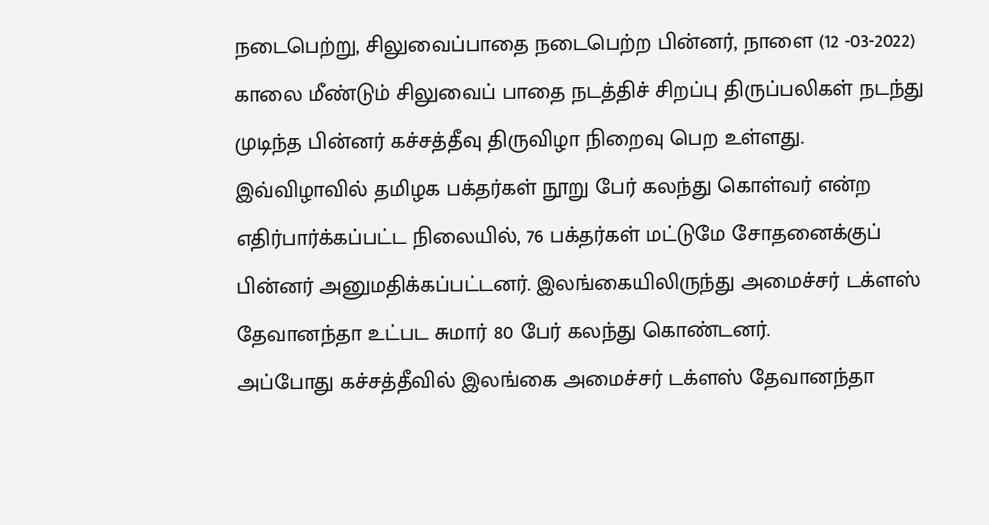நடைபெற்று, சிலுவைப்பாதை நடைபெற்ற பின்னர், நாளை (12 -03-2022) காலை மீண்டும் சிலுவைப் பாதை நடத்திச் சிறப்பு திருப்பலிகள் நடந்து முடிந்த பின்னர் கச்சத்தீவு திருவிழா நிறைவு பெற உள்ளது.
இவ்விழாவில் தமிழக பக்தர்கள் நூறு பேர் கலந்து கொள்வர் என்ற எதிர்பார்க்கப்பட்ட நிலையில், 76 பக்தர்கள் மட்டுமே சோதனைக்குப் பின்னர் அனுமதிக்கப்பட்டனர். இலங்கையிலிருந்து அமைச்சர் டக்ளஸ் தேவானந்தா உட்பட சுமார் 80 பேர் கலந்து கொண்டனர்.
அப்போது கச்சத்தீவில் இலங்கை அமைச்சர் டக்ளஸ் தேவானந்தா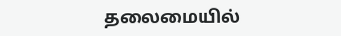தலைமையில்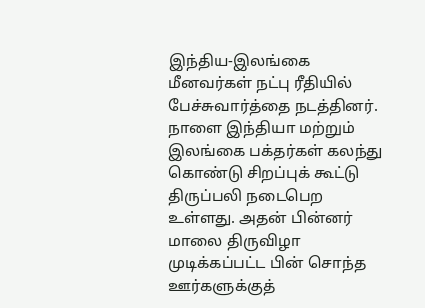இந்திய-இலங்கை மீனவர்கள் நட்பு ரீதியில் பேச்சுவார்த்தை நடத்தினர்.
நாளை இந்தியா மற்றும் இலங்கை பக்தர்கள் கலந்து கொண்டு சிறப்புக் கூட்டு திருப்பலி நடைபெற உள்ளது. அதன் பின்னர் மாலை திருவிழா முடிக்கப்பட்ட பின் சொந்த ஊர்களுக்குத்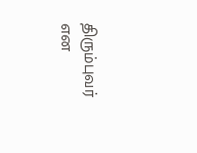திரும்புவர் என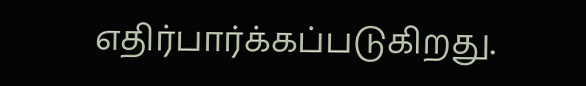எதிர்பார்க்கப்படுகிறது.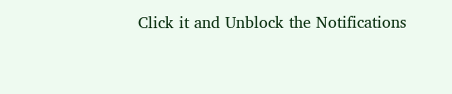Click it and Unblock the Notifications